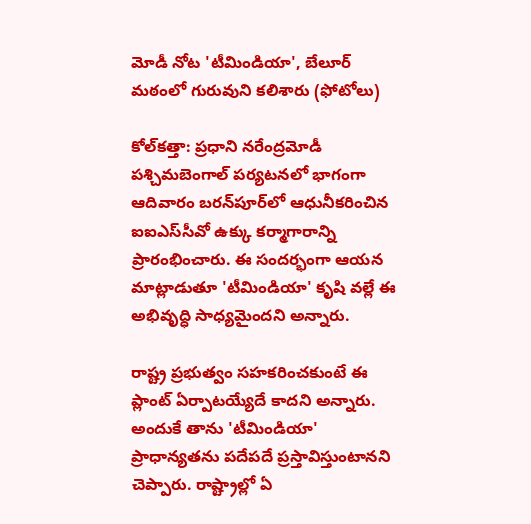మోడీ నోట 'టీమిండియా', బేలూర్ మఠంలో గురువుని కలిశారు (ఫోటోలు)

కోల్‌కత్తా: ప్రధాని నరేంద్రమోడీ పశ్చిమబెంగాల్ పర్యటనలో భాగంగా ఆదివారం బరన్‌పూర్‌లో ఆధునీకరించిన ఐఐఎస్‌సీవో ఉక్కు కర్మాగారాన్ని ప్రారంభించారు. ఈ సందర్భంగా ఆయన మాట్లాడుతూ 'టీమిండియా' కృషి వల్లే ఈ అభివృద్ధి సాధ్యమైందని అన్నారు.

రాష్ట్ర ప్రభుత్వం సహకరించకుంటే ఈ ప్లాంట్ ఏర్పాటయ్యేదే కాదని అన్నారు. అందుకే తాను 'టీమిండియా' ప్రాధాన్యతను పదేపదే ప్రస్తావిస్తుంటానని చెప్పారు. రాష్ట్రాల్లో ఏ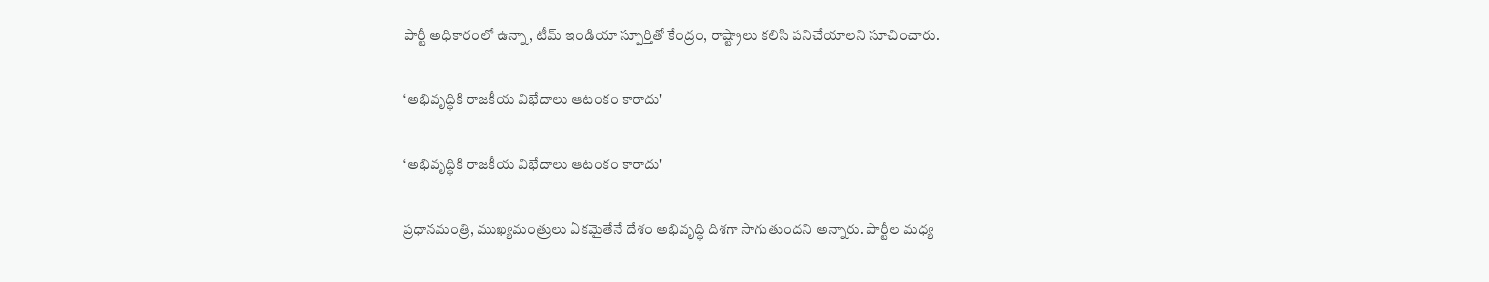పార్టీ అధికారంలో ఉన్నా, టీమ్ ఇండియా స్పూర్తితో కేంద్రం, రాష్ట్రాలు కలిసి పనిచేయాలని సూచించారు.

‘అభివృద్ధికి రాజకీయ విభేదాలు ఆటంకం కారాదు'

‘అభివృద్ధికి రాజకీయ విభేదాలు ఆటంకం కారాదు'

ప్రధానమంత్రి, ముఖ్యమంత్రులు ఏకమైతేనే దేశం అభివృద్ధి దిశగా సాగుతుందని అన్నారు. పార్టీల మధ్య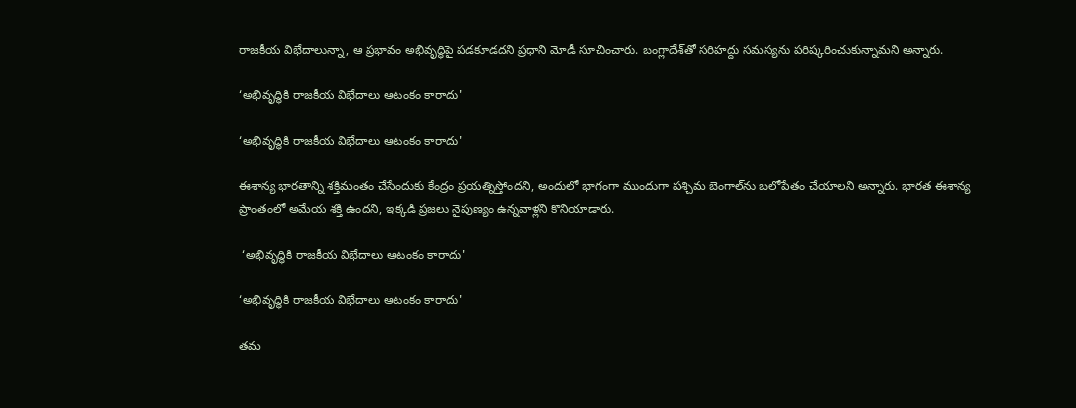రాజకీయ విభేదాలున్నా, ఆ ప్రభావం అభివృద్ధిపై పడకూడదని ప్రధాని మోడీ సూచించారు. బంగ్లాదేశ్‌తో సరిహద్దు సమస్యను పరిష్కరించుకున్నామని అన్నారు.

‘అభివృద్ధికి రాజకీయ విభేదాలు ఆటంకం కారాదు'

‘అభివృద్ధికి రాజకీయ విభేదాలు ఆటంకం కారాదు'

ఈశాన్య భారతాన్ని శక్తిమంతం చేసేందుకు కేంద్రం ప్రయత్నిస్తోందని, అందులో భాగంగా ముందుగా పశ్చిమ బెంగాల్‌ను బలోపేతం చేయాలని అన్నారు. భారత ఈశాన్య ప్రాంతంలో అమేయ శక్తి ఉందని, ఇక్కడి ప్రజలు నైపుణ్యం ఉన్నవాళ్లని కొనియాడారు.

 ‘అభివృద్ధికి రాజకీయ విభేదాలు ఆటంకం కారాదు'

‘అభివృద్ధికి రాజకీయ విభేదాలు ఆటంకం కారాదు'

తమ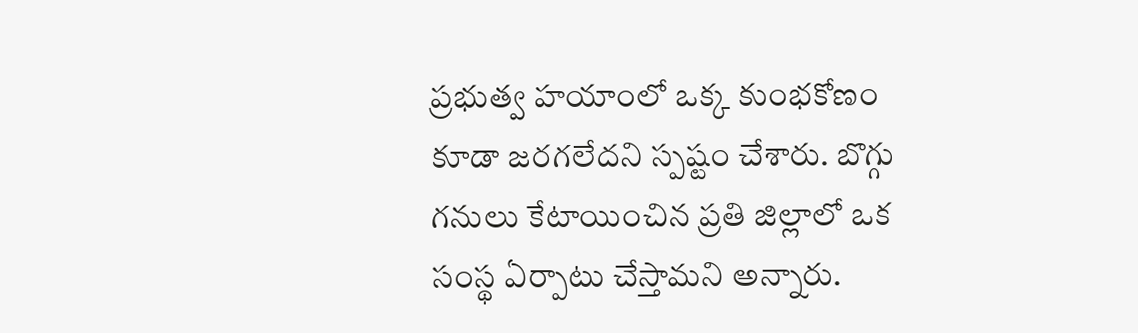ప్రభుత్వ హయాంలో ఒక్క కుంభకోణం కూడా జరగలేదని స్పష్టం చేశారు. బొగ్గు గనులు కేటాయించిన ప్రతి జిల్లాలో ఒక సంస్థ ఏర్పాటు చేస్తామని అన్నారు.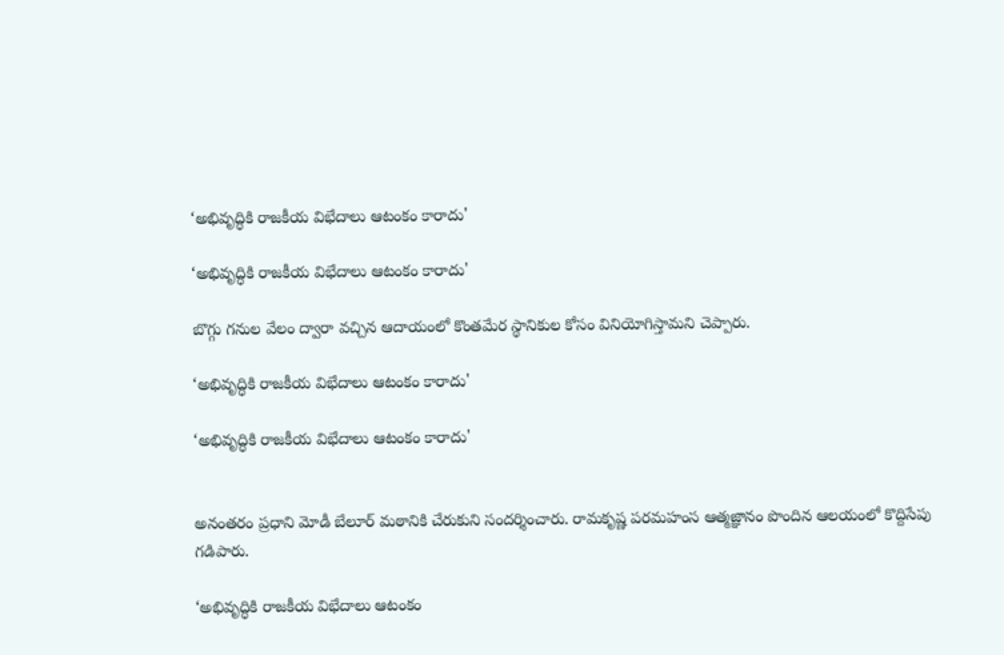‘అభివృద్ధికి రాజకీయ విభేదాలు ఆటంకం కారాదు'

‘అభివృద్ధికి రాజకీయ విభేదాలు ఆటంకం కారాదు'

బొగ్గు గనుల వేలం ద్వారా వచ్చిన ఆదాయంలో కొంతమేర స్థానికుల కోసం వినియోగిస్తామని చెప్పారు.

‘అభివృద్ధికి రాజకీయ విభేదాలు ఆటంకం కారాదు'

‘అభివృద్ధికి రాజకీయ విభేదాలు ఆటంకం కారాదు'


అనంతరం ప్రధాని మోడీ బేలూర్ మఠానికి చేరుకుని సందర్శించారు. రామకృష్ణ పరమహంస ఆత్మజ్ఞానం పొందిన ఆలయంలో కొద్దిసేపు గడిపారు.

‘అభివృద్ధికి రాజకీయ విభేదాలు ఆటంకం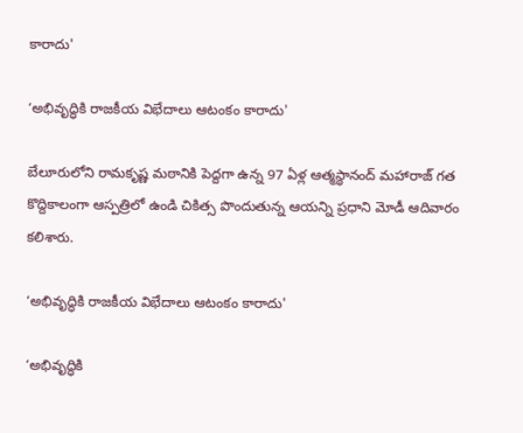కారాదు'

‘అభివృద్ధికి రాజకీయ విభేదాలు ఆటంకం కారాదు'

బేలూరులోని రామకృష్ణ మఠానికి పెద్దగా ఉన్న 97 ఏళ్ల ఆత్మస్థానంద్ మహారాజ్ గత కొద్దికాలంగా ఆస్పత్రిలో ఉండి చికిత్స పొందుతున్న ఆయన్ని ప్రధాని మోడీ ఆదివారం కలిశారు.

‘అభివృద్ధికి రాజకీయ విభేదాలు ఆటంకం కారాదు'

‘అభివృద్ధికి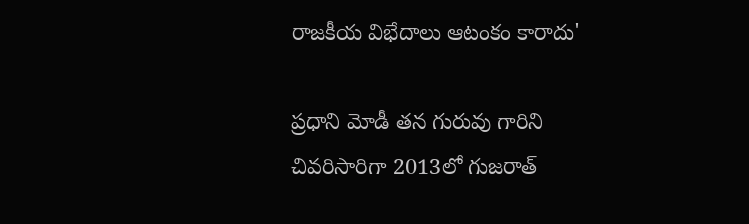రాజకీయ విభేదాలు ఆటంకం కారాదు'

ప్రధాని మోడీ తన గురువు గారిని చివరిసారిగా 2013లో గుజరాత్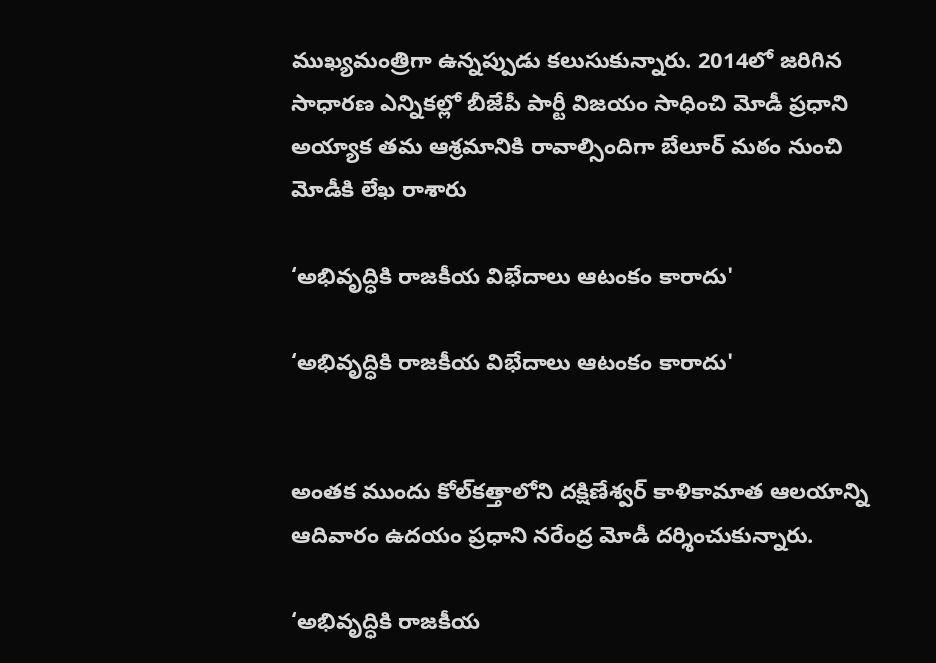ముఖ్యమంత్రిగా ఉన్నప్పుడు కలుసుకున్నారు. 2014లో జరిగిన సాధారణ ఎన్నికల్లో బీజేపీ పార్టీ విజయం సాధించి మోడీ ప్రధాని అయ్యాక తమ ఆశ్రమానికి రావాల్సిందిగా బేలూర్ మఠం నుంచి మోడీకి లేఖ రాశారు

‘అభివృద్ధికి రాజకీయ విభేదాలు ఆటంకం కారాదు'

‘అభివృద్ధికి రాజకీయ విభేదాలు ఆటంకం కారాదు'


అంతక ముందు కోల్‌కత్తాలోని దక్షిణేశ్వర్‌ కాళికామాత ఆలయాన్ని ఆదివారం ఉదయం ప్రధాని నరేంద్ర మోడీ దర్శించుకున్నారు.

‘అభివృద్ధికి రాజకీయ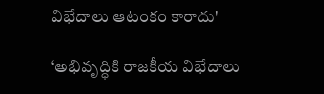విభేదాలు ఆటంకం కారాదు'

‘అభివృద్ధికి రాజకీయ విభేదాలు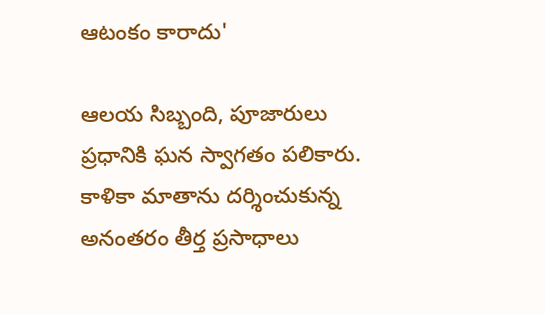ఆటంకం కారాదు'

ఆలయ సిబ్బంది, పూజారులు ప్రధానికి ఘన స్వాగతం పలికారు. కాళికా మాతాను దర్శించుకున్న అనంతరం తీర్త ప్రసాధాలు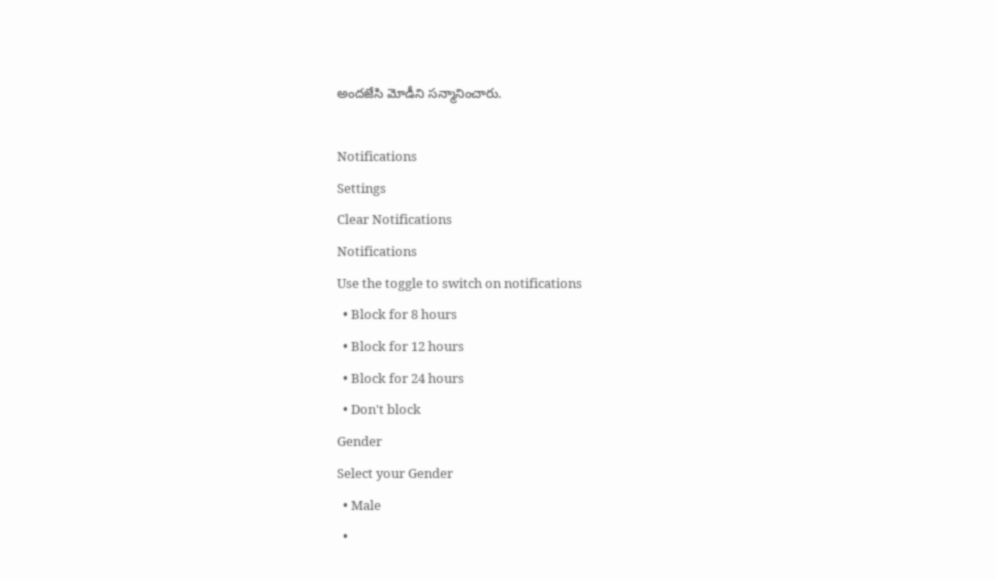అందజేసి మోడీని సన్మానించారు.

Notifications
Settings
Clear Notifications
Notifications
Use the toggle to switch on notifications
  • Block for 8 hours
  • Block for 12 hours
  • Block for 24 hours
  • Don't block
Gender
Select your Gender
  • Male
  •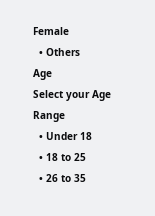Female
  • Others
Age
Select your Age Range
  • Under 18
  • 18 to 25
  • 26 to 35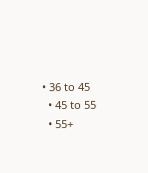• 36 to 45
  • 45 to 55
  • 55+